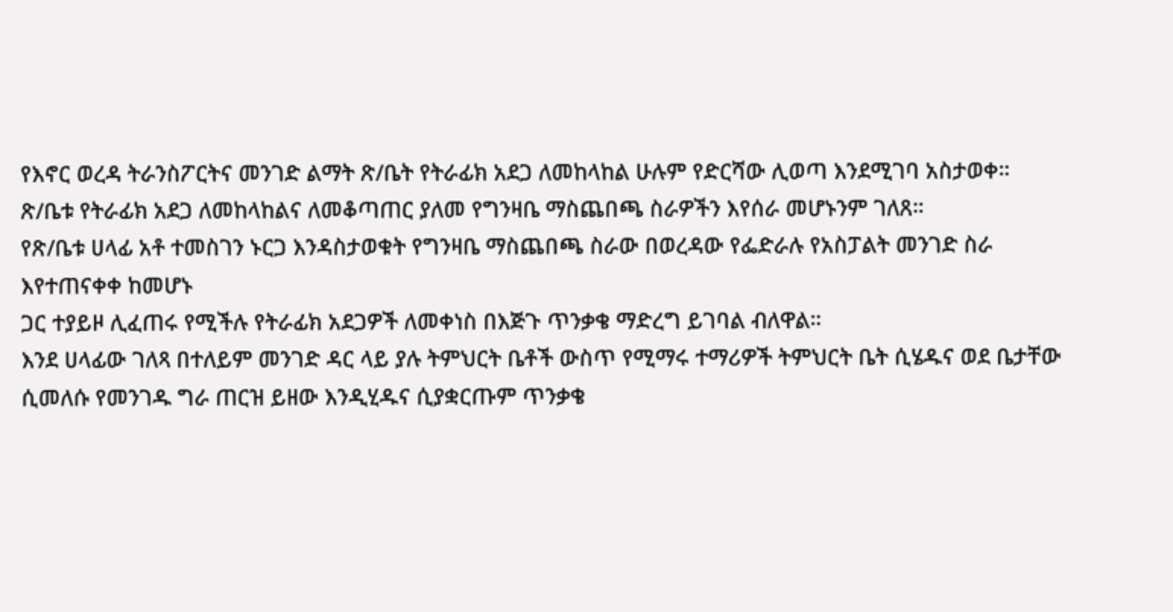የእኖር ወረዳ ትራንስፖርትና መንገድ ልማት ጽ/ቤት የትራፊክ አደጋ ለመከላከል ሁሉም የድርሻው ሊወጣ እንደሚገባ አስታወቀ።
ጽ/ቤቱ የትራፊክ አደጋ ለመከላከልና ለመቆጣጠር ያለመ የግንዛቤ ማስጨበጫ ስራዎችን እየሰራ መሆኑንም ገለጸ።
የጽ/ቤቱ ሀላፊ አቶ ተመስገን ኑርጋ እንዳስታወቁት የግንዛቤ ማስጨበጫ ስራው በወረዳው የፌድራሉ የአስፓልት መንገድ ስራ እየተጠናቀቀ ከመሆኑ
ጋር ተያይዞ ሊፈጠሩ የሚችሉ የትራፊክ አደጋዎች ለመቀነስ በእጅጉ ጥንቃቄ ማድረግ ይገባል ብለዋል።
እንደ ሀላፊው ገለጻ በተለይም መንገድ ዳር ላይ ያሉ ትምህርት ቤቶች ውስጥ የሚማሩ ተማሪዎች ትምህርት ቤት ሲሄዱና ወደ ቤታቸው ሲመለሱ የመንገዱ ግራ ጠርዝ ይዘው እንዲሂዱና ሲያቋርጡም ጥንቃቄ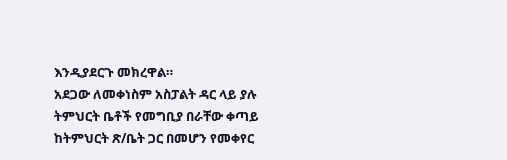እንዲያደርጉ መክረዋል።
አደጋው ለመቀነስም አስፓልት ዳር ላይ ያሉ ትምህርት ቤቶች የመግቢያ በራቸው ቀጣይ ከትምህርት ጽ/ቤት ጋር በመሆን የመቀየር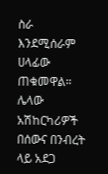ስራ እንደሚሰራም ሀላፊው ጠቁመዋል።
ሌላው አሽከርካሪዎች በሰውና በንብረት ላይ አደጋ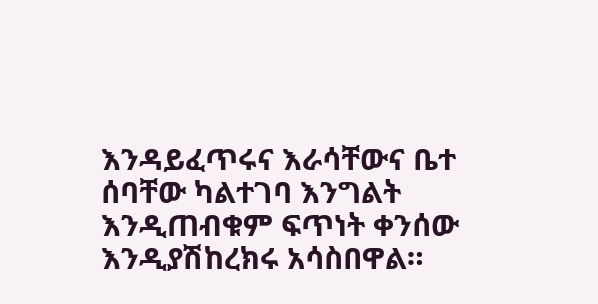እንዳይፈጥሩና እራሳቸውና ቤተ ሰባቸው ካልተገባ እንግልት እንዲጠብቁም ፍጥነት ቀንሰው እንዲያሽከረክሩ አሳስበዋል።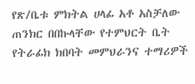የጽ/ቤቱ ምክትል ሀላፊ አቶ አስቻለው ጠንክር በበኩላቸው የተምህርት ቤት የትራፊክ ክበባት መምህራንና ተማሪዎች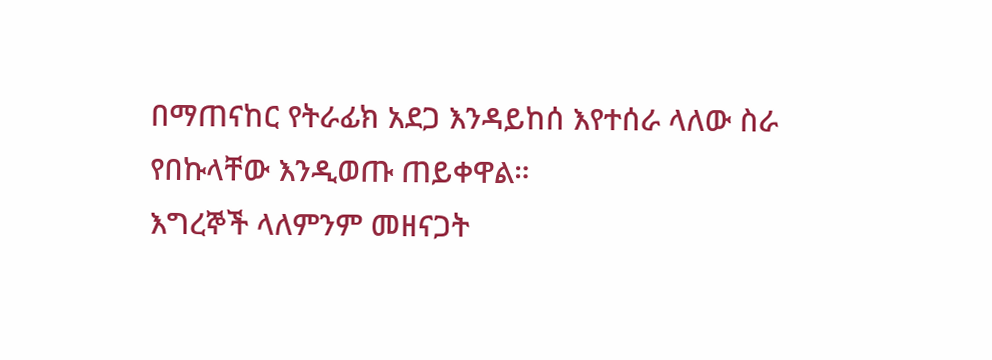በማጠናከር የትራፊክ አደጋ እንዳይከሰ እየተሰራ ላለው ስራ የበኩላቸው እንዲወጡ ጠይቀዋል።
እግረኞች ላለምንም መዘናጋት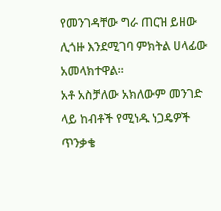የመንገዳቸው ግራ ጠርዝ ይዘው ሊጎዙ እንደሚገባ ምክትል ሀላፊው አመላክተዋል።
አቶ አስቻለው አክለውም መንገድ ላይ ከብቶች የሚነዱ ነጋዴዎች ጥንቃቄ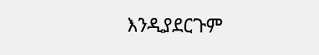እንዲያደርጉም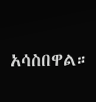አሳስበዋል።